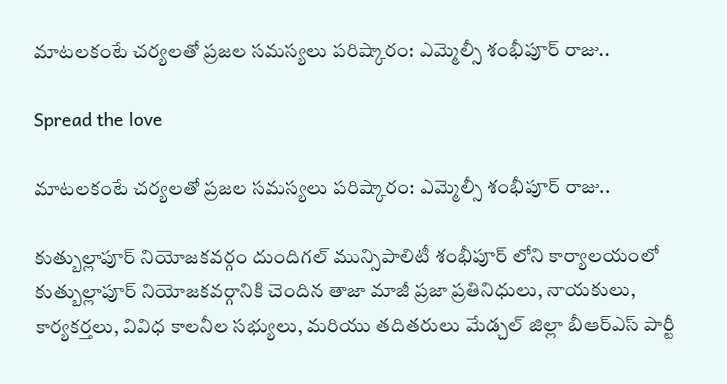మాటలకంటే చర్యలతో ప్రజల సమస్యలు పరిష్కారం: ఎమ్మెల్సీ శంభీపూర్ రాజు..

Spread the love

మాటలకంటే చర్యలతో ప్రజల సమస్యలు పరిష్కారం: ఎమ్మెల్సీ శంభీపూర్ రాజు..

కుత్బుల్లాపూర్ నియోజకవర్గం దుందిగల్ మున్సిపాలిటీ శంభీపూర్ లోని కార్యాలయంలో కుత్బుల్లాపూర్ నియోజకవర్గానికి చెందిన తాజా మాజీ ప్రజా ప్రతినిధులు, నాయకులు, కార్యకర్తలు, వివిధ కాలనీల సభ్యులు, మరియు తదితరులు మేడ్చల్ జిల్లా బీఆర్ఎస్ పార్టీ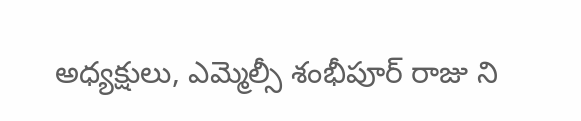అధ్యక్షులు, ఎమ్మెల్సీ శంభీపూర్ రాజు ని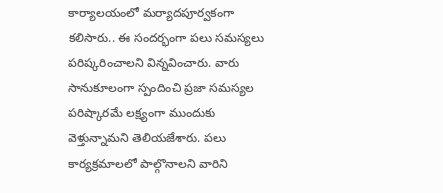కార్యాలయంలో మర్యాదపూర్వకంగా కలిసారు.. ఈ సందర్భంగా పలు సమస్యలు పరిష్కరించాలని విన్నవించారు. వారు సానుకూలంగా స్పందించి ప్రజా సమస్యల పరిష్కారమే లక్ష్యంగా ముందుకు వెళ్తున్నామని తెలియజేశారు. పలు కార్యక్రమాలలో పాల్గొనాలని వారిని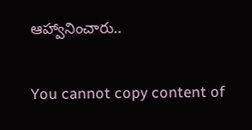ఆహ్వానించారు..

You cannot copy content of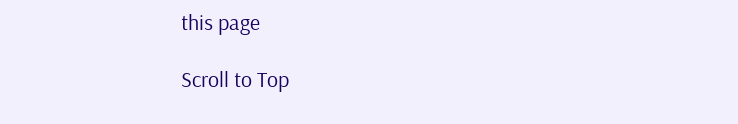this page

Scroll to Top